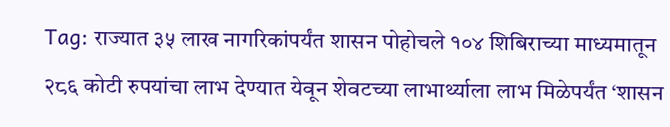Tag: राज्यात ३५ लाख नागरिकांपर्यंत शासन पोहोचले १०४ शिबिराच्या माध्यमातून २८६ कोटी रुपयांचा लाभ देण्यात येवून शेवटच्या लाभार्थ्याला लाभ मिळेपर्यंत ‘शासन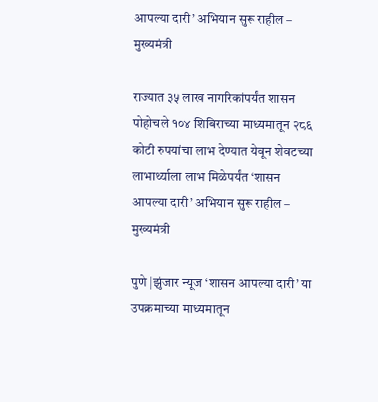आपल्या दारी’ अभियान सुरू राहील – मुख्यमंत्री

राज्यात ३५ लाख नागरिकांपर्यंत शासन पोहोचले १०४ शिबिराच्या माध्यमातून २८६ कोटी रुपयांचा लाभ देण्यात येवून शेवटच्या लाभार्थ्याला लाभ मिळेपर्यंत ‘शासन आपल्या दारी’ अभियान सुरू राहील – मुख्यमंत्री

पुणे |झुंजार न्यूज ‘शासन आपल्या दारी’ या उपक्रमाच्या माध्यमातून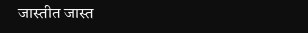जास्तीत जास्त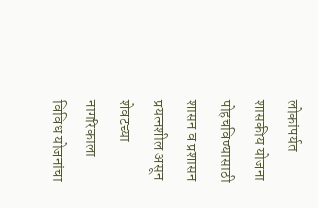लोकांपर्यत शासकीय योजना पोहचविण्यासाठी शासन व प्रशासन प्रयत्नशील असून शेवटच्या नागरिकाला विविध योजनांचा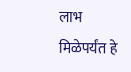लाभ मिळेपर्यंत हे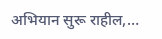अभियान सुरू राहील,…